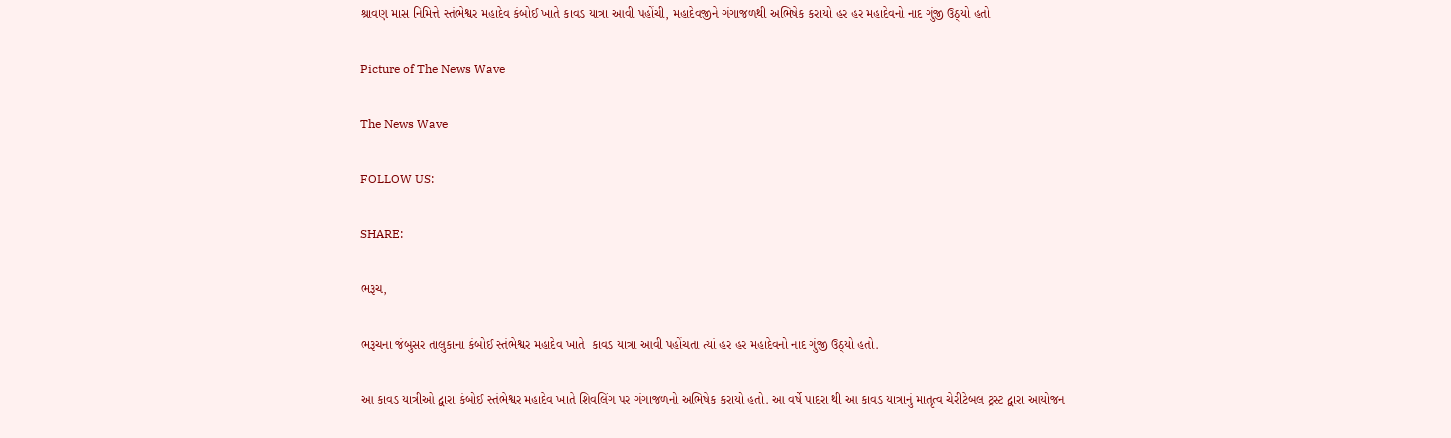શ્રાવણ માસ નિમિત્તે સ્તંભેશ્વર મહાદેવ કંબોઈ ખાતે કાવડ યાત્રા આવી પહોંચી, મહાદેવજીને ગંગાજળથી અભિષેક કરાયો હર હર મહાદેવનો નાદ ગુંજી ઉઠ્યો હતો

Picture of The News Wave

The News Wave

FOLLOW US:

SHARE:

ભરૂચ,

ભરૂચના જંબુસર તાલુકાના કંબોઈ સ્તંભેશ્વર મહાદેવ ખાતે  કાવડ યાત્રા આવી પહોંચતા ત્યાં હર હર મહાદેવનો નાદ ગુંજી ઉઠ્યો હતો.

આ કાવડ યાત્રીઓ દ્વારા કંબોઈ સ્તંભેશ્વર મહાદેવ ખાતે શિવલિંગ પર ગંગાજળનો અભિષેક કરાયો હતો. આ વર્ષે પાદરા થી આ કાવડ યાત્રાનું માતૃત્વ ચેરીટેબલ ટ્રસ્ટ દ્વારા આયોજન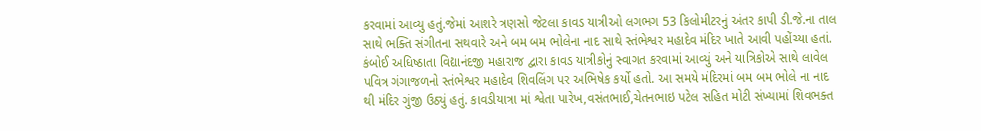કરવામાં આવ્યુ હતું.જેમાં આશરે ત્રણસો જેટલા કાવડ યાત્રીઓ લગભગ 53 કિલોમીટરનું અંતર કાપી ડી.જે.ના તાલ સાથે ભક્તિ સંગીતના સથવારે અને બમ બમ ભોલેના નાદ સાથે સ્તંભેશ્વર મહાદેવ મંદિર ખાતે આવી પહોંચ્યા હતાં. કંબોઈ અધિષ્ઠાતા વિદ્યાનંદજી મહારાજ દ્વારા કાવડ યાત્રીકોનું સ્વાગત કરવામાં આવ્યું અને યાત્રિકોએ સાથે લાવેલ પવિત્ર ગંગાજળનો સ્તંભેશ્વર મહાદેવ શિવલિંગ પર અભિષેક કર્યો હતો. આ સમયે મંદિરમાં બમ બમ ભોલે ના નાદ થી મંદિર ગુંજી ઉઠ્યું હતું. કાવડીયાત્રા માં શ્વેતા પારેખ,વસંતભાઈ,ચેતનભાઇ પટેલ સહિત મોટી સંખ્યામાં શિવભક્ત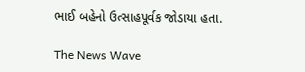ભાઈ બહેનો ઉત્સાહપૂર્વક જોડાયા હતા.

The News Wave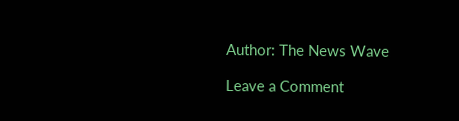Author: The News Wave

Leave a Comment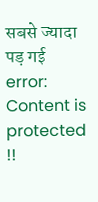सबसे ज्यादा पड़ गई
error: Content is protected !!